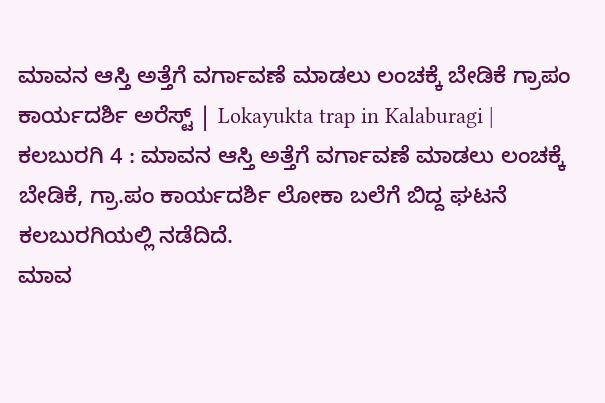ಮಾವನ ಆಸ್ತಿ ಅತ್ತೆಗೆ ವರ್ಗಾವಣೆ ಮಾಡಲು ಲಂಚಕ್ಕೆ ಬೇಡಿಕೆ ಗ್ರಾಪಂ ಕಾರ್ಯದರ್ಶಿ ಅರೆಸ್ಟ್ | Lokayukta trap in Kalaburagi | ಕಲಬುರಗಿ 4 : ಮಾವನ ಆಸ್ತಿ ಅತ್ತೆಗೆ ವರ್ಗಾವಣೆ ಮಾಡಲು ಲಂಚಕ್ಕೆ ಬೇಡಿಕೆ, ಗ್ರಾ.ಪಂ ಕಾರ್ಯದರ್ಶಿ ಲೋಕಾ ಬಲೆಗೆ ಬಿದ್ದ ಘಟನೆ ಕಲಬುರಗಿಯಲ್ಲಿ ನಡೆದಿದೆ.
ಮಾವ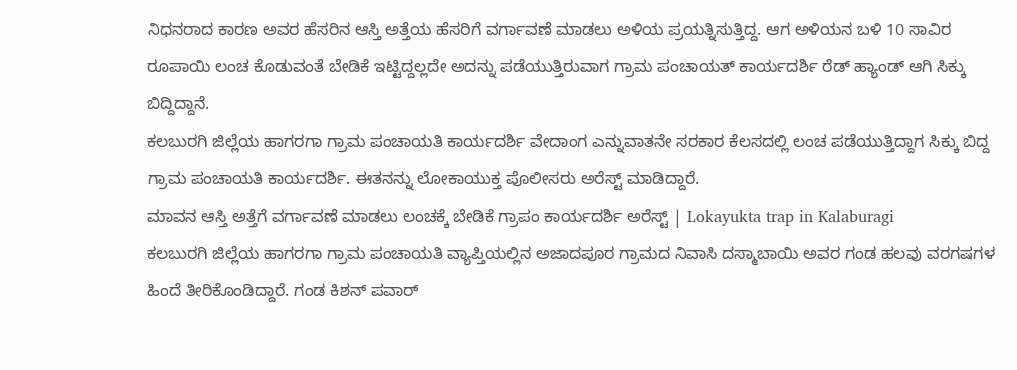ನಿಧನರಾದ ಕಾರಣ ಅವರ ಹೆಸರಿನ ಆಸ್ತಿ ಅತ್ತೆಯ ಹೆಸರಿಗೆ ವರ್ಗಾವಣೆ ಮಾಡಲು ಅಳಿಯ ಪ್ರಯತ್ನಿಸುತ್ತಿದ್ದ. ಆಗ ಅಳಿಯನ ಬಳಿ 10 ಸಾವಿರ ರೂಪಾಯಿ ಲಂಚ ಕೊಡುವಂತೆ ಬೇಡಿಕೆ ಇಟ್ಟಿದ್ದಲ್ಲದೇ ಅದನ್ನು ಪಡೆಯುತ್ತಿರುವಾಗ ಗ್ರಾಮ ಪಂಚಾಯತ್ ಕಾರ್ಯದರ್ಶಿ ರೆಡ್ ಹ್ಯಾಂಡ್ ಆಗಿ ಸಿಕ್ಕು ಬಿದ್ದಿದ್ದಾನೆ.
ಕಲಬುರಗಿ ಜಿಲ್ಲೆಯ ಹಾಗರಗಾ ಗ್ರಾಮ ಪಂಚಾಯತಿ ಕಾರ್ಯದರ್ಶಿ ವೇದಾಂಗ ಎನ್ನುವಾತನೇ ಸರಕಾರ ಕೆಲಸದಲ್ಲಿ ಲಂಚ ಪಡೆಯುತ್ತಿದ್ದಾಗ ಸಿಕ್ಕು ಬಿದ್ದ ಗ್ರಾಮ ಪಂಚಾಯತಿ ಕಾರ್ಯದರ್ಶಿ. ಈತನನ್ನು ಲೋಕಾಯುಕ್ತ ಪೊಲೀಸರು ಅರೆಸ್ಟ್ ಮಾಡಿದ್ದಾರೆ.
ಮಾವನ ಆಸ್ತಿ ಅತ್ತೆಗೆ ವರ್ಗಾವಣೆ ಮಾಡಲು ಲಂಚಕ್ಕೆ ಬೇಡಿಕೆ ಗ್ರಾಪಂ ಕಾರ್ಯದರ್ಶಿ ಅರೆಸ್ಟ್ | Lokayukta trap in Kalaburagi
ಕಲಬುರಗಿ ಜಿಲ್ಲೆಯ ಹಾಗರಗಾ ಗ್ರಾಮ ಪಂಚಾಯತಿ ವ್ಯಾಪ್ತಿಯಲ್ಲಿನ ಅಜಾದಪೂರ ಗ್ರಾಮದ ನಿವಾಸಿ ದಸ್ಮಾಬಾಯಿ ಅವರ ಗಂಡ ಹಲವು ವರಗಷಗಳ ಹಿಂದೆ ತೀರಿಕೊಂಡಿದ್ದಾರೆ. ಗಂಡ ಕಿಶನ್ ಪವಾರ್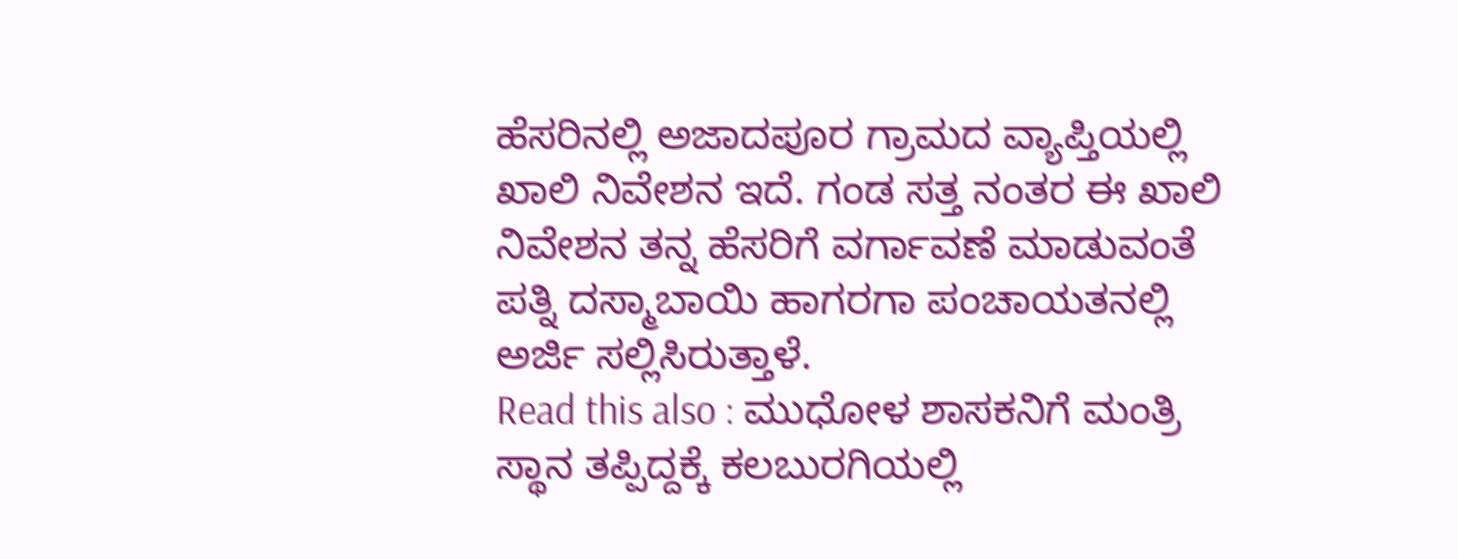ಹೆಸರಿನಲ್ಲಿ ಅಜಾದಪೂರ ಗ್ರಾಮದ ವ್ಯಾಪ್ತಿಯಲ್ಲಿ ಖಾಲಿ ನಿವೇಶನ ಇದೆ. ಗಂಡ ಸತ್ತ ನಂತರ ಈ ಖಾಲಿ ನಿವೇಶನ ತನ್ನ ಹೆಸರಿಗೆ ವರ್ಗಾವಣೆ ಮಾಡುವಂತೆ ಪತ್ನಿ ದಸ್ಮಾಬಾಯಿ ಹಾಗರಗಾ ಪಂಚಾಯತನಲ್ಲಿ ಅರ್ಜಿ ಸಲ್ಲಿಸಿರುತ್ತಾಳೆ.
Read this also : ಮುಧೋಳ ಶಾಸಕನಿಗೆ ಮಂತ್ರಿ ಸ್ಥಾನ ತಪ್ಪಿದ್ದಕ್ಕೆ ಕಲಬುರಗಿಯಲ್ಲಿ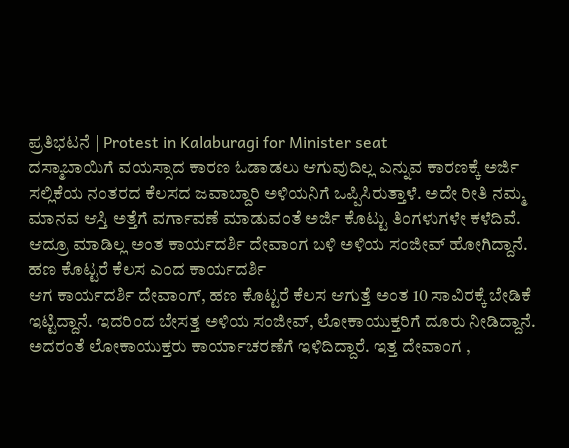ಪ್ರತಿಭಟನೆ | Protest in Kalaburagi for Minister seat
ದಸ್ಮಾಬಾಯಿಗೆ ವಯಸ್ಸಾದ ಕಾರಣ ಓಡಾಡಲು ಆಗುವುದಿಲ್ಲ ಎನ್ನುವ ಕಾರಣಕ್ಕೆ ಅರ್ಜಿ ಸಲ್ಲಿಕೆಯ ನಂತರದ ಕೆಲಸದ ಜವಾಬ್ದಾರಿ ಅಳಿಯನಿಗೆ ಒಪ್ಪಿಸಿರುತ್ತಾಳೆ. ಅದೇ ರೀತಿ ನಮ್ಮ ಮಾನವ ಆಸ್ತಿ ಅತ್ತೆಗೆ ವರ್ಗಾವಣೆ ಮಾಡುವಂತೆ ಅರ್ಜಿ ಕೊಟ್ಟು ತಿಂಗಳುಗಳೇ ಕಳೆದಿವೆ. ಆದ್ರೂ ಮಾಡಿಲ್ಲ ಅಂತ ಕಾರ್ಯದರ್ಶಿ ದೇವಾಂಗ ಬಳಿ ಅಳಿಯ ಸಂಜೀವ್ ಹೋಗಿದ್ದಾನೆ.
ಹಣ ಕೊಟ್ಟರೆ ಕೆಲಸ ಎಂದ ಕಾರ್ಯದರ್ಶಿ
ಆಗ ಕಾರ್ಯದರ್ಶಿ ದೇವಾಂಗ್, ಹಣ ಕೊಟ್ಟರೆ ಕೆಲಸ ಆಗುತ್ತೆ ಅಂತ 10 ಸಾವಿರಕ್ಕೆ ಬೇಡಿಕೆ ಇಟ್ಟಿದ್ದಾನೆ. ಇದರಿಂದ ಬೇಸತ್ತ ಅಳಿಯ ಸಂಜೀವ್, ಲೋಕಾಯುಕ್ತರಿಗೆ ದೂರು ನೀಡಿದ್ದಾನೆ.
ಅದರಂತೆ ಲೋಕಾಯುಕ್ತರು ಕಾರ್ಯಾಚರಣೆಗೆ ಇಳಿದಿದ್ದಾರೆ. ಇತ್ತ ದೇವಾಂಗ ,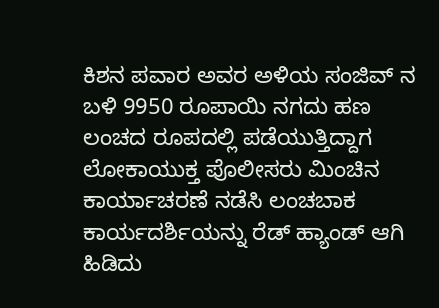ಕಿಶನ ಪವಾರ ಅವರ ಅಳಿಯ ಸಂಜಿವ್ ನ ಬಳಿ 9950 ರೂಪಾಯಿ ನಗದು ಹಣ ಲಂಚದ ರೂಪದಲ್ಲಿ ಪಡೆಯುತ್ತಿದ್ದಾಗ ಲೋಕಾಯುಕ್ತ ಪೊಲೀಸರು ಮಿಂಚಿನ ಕಾರ್ಯಾಚರಣೆ ನಡೆಸಿ ಲಂಚಬಾಕ ಕಾರ್ಯದರ್ಶಿಯನ್ನು ರೆಡ್ ಹ್ಯಾಂಡ್ ಆಗಿ ಹಿಡಿದು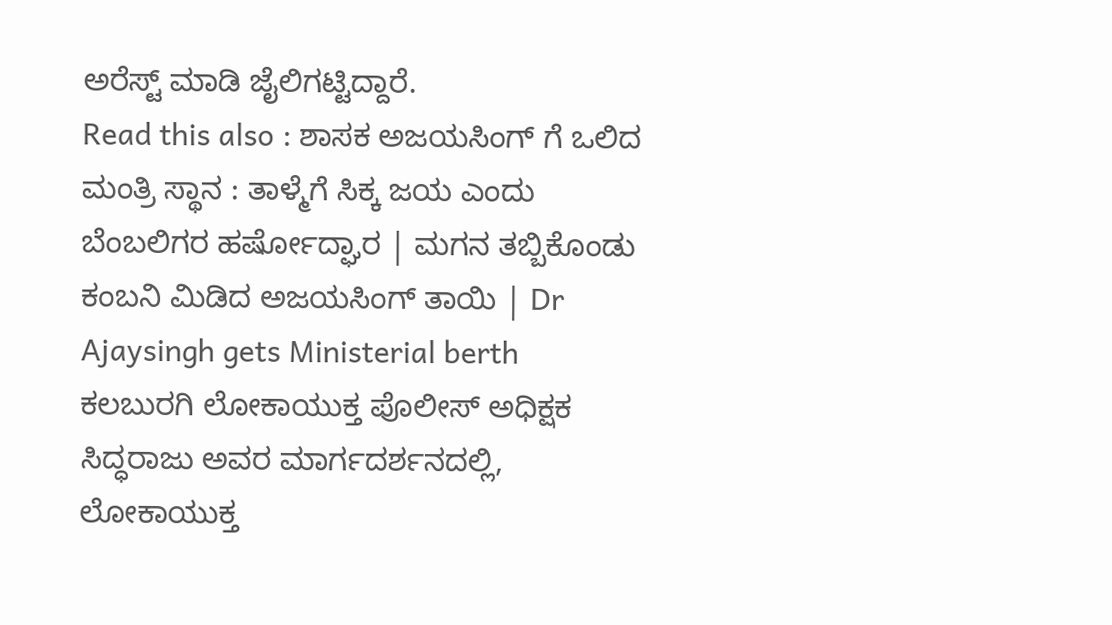ಅರೆಸ್ಟ್ ಮಾಡಿ ಜೈಲಿಗಟ್ಟಿದ್ದಾರೆ.
Read this also : ಶಾಸಕ ಅಜಯಸಿಂಗ್ ಗೆ ಒಲಿದ ಮಂತ್ರಿ ಸ್ಥಾನ : ತಾಳ್ಮೆಗೆ ಸಿಕ್ಕ ಜಯ ಎಂದು ಬೆಂಬಲಿಗರ ಹರ್ಷೋದ್ಘಾರ | ಮಗನ ತಬ್ಬಿಕೊಂಡು ಕಂಬನಿ ಮಿಡಿದ ಅಜಯಸಿಂಗ್ ತಾಯಿ | Dr Ajaysingh gets Ministerial berth
ಕಲಬುರಗಿ ಲೋಕಾಯುಕ್ತ ಪೊಲೀಸ್ ಅಧಿಕ್ಷಕ ಸಿದ್ಧರಾಜು ಅವರ ಮಾರ್ಗದರ್ಶನದಲ್ಲಿ, ಲೋಕಾಯುಕ್ತ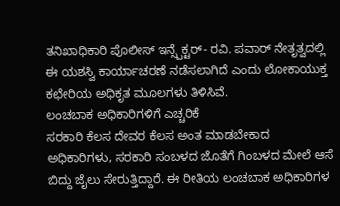ತನಿಖಾಧಿಕಾರಿ ಪೊಲೀಸ್ ಇನ್ಸ್ಪೆಕ್ಟರ್- ರವಿ. ಪವಾರ್ ನೇತೃತ್ವದಲ್ಲಿ ಈ ಯಶಸ್ವಿ ಕಾರ್ಯಾಚರಣೆ ನಡೆಸಲಾಗಿದೆ ಎಂದು ಲೋಕಾಯುಕ್ತ ಕಛೇರಿಯ ಅಧಿಕೃತ ಮೂಲಗಳು ತಿಳಿಸಿವೆ.
ಲಂಚಬಾಕ ಅಧಿಕಾರಿಗಳಿಗೆ ಎಚ್ಚರಿಕೆ
ಸರಕಾರಿ ಕೆಲಸ ದೇವರ ಕೆಲಸ ಅಂತ ಮಾಡಬೇಕಾದ ಅಧಿಕಾರಿಗಳು, ಸರಕಾರಿ ಸಂಬಳದ ಜೊತೆಗೆ ಗಿಂಬಳದ ಮೇಲೆ ಆಸೆ ಬಿದ್ದು ಜೈಲು ಸೇರುತ್ತಿದ್ದಾರೆ. ಈ ರೀತಿಯ ಲಂಚಬಾಕ ಅಧಿಕಾರಿಗಳ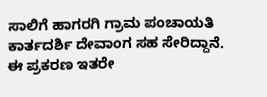ಸಾಲಿಗೆ ಹಾಗರಗಿ ಗ್ರಾಮ ಪಂಚಾಯತಿ ಕಾರ್ತದರ್ಶಿ ದೇವಾಂಗ ಸಹ ಸೇರಿದ್ದಾನೆ. ಈ ಪ್ರಕರಣ ಇತರೇ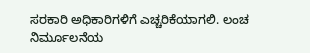ಸರಕಾರಿ ಅಧಿಕಾರಿಗಳಿಗೆ ಎಚ್ಚರಿಕೆಯಾಗಲಿ. ಲಂಚ ನಿರ್ಮೂಲನೆಯ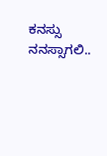ಕನಸ್ಸು ನನಸ್ಸಾಗಲಿ..